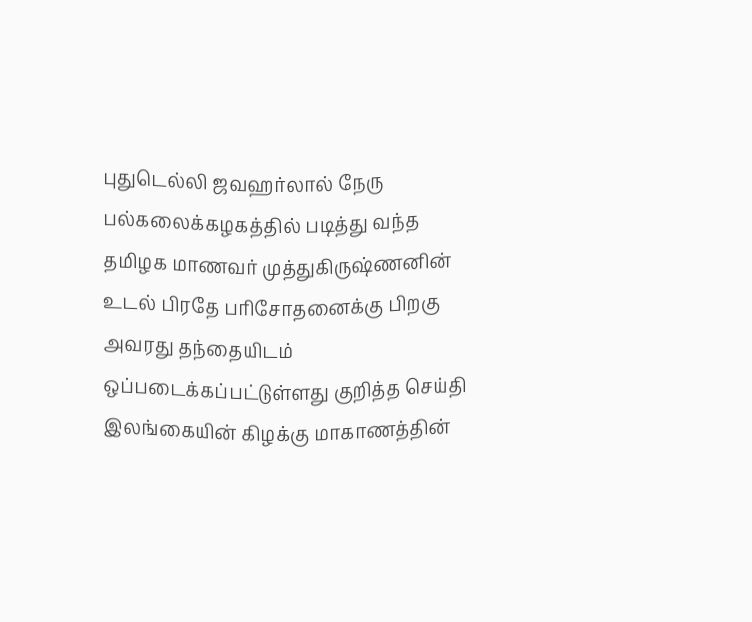புதுடெல்லி ஜவஹர்லால் நேரு பல்கலைக்கழகத்தில் படித்து வந்த தமிழக மாணவர் முத்துகிருஷ்ணனின் உடல் பிரதே பரிசோதனைக்கு பிறகு அவரது தந்தையிடம் ஒப்படைக்கப்பட்டுள்ளது குறித்த செய்தி
இலங்கையின் கிழக்கு மாகாணத்தின்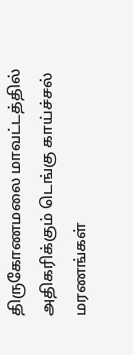திருகோணமலை மாவட்டத்தில் அதிகரிக்கும் டெங்கு காய்ச்சல் மரணங்கள்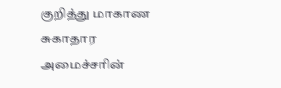குறித்து மாகாண சுகாதார அமைச்சரின்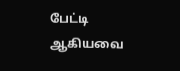பேட்டி ஆகியவை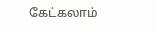கேட்கலாம்